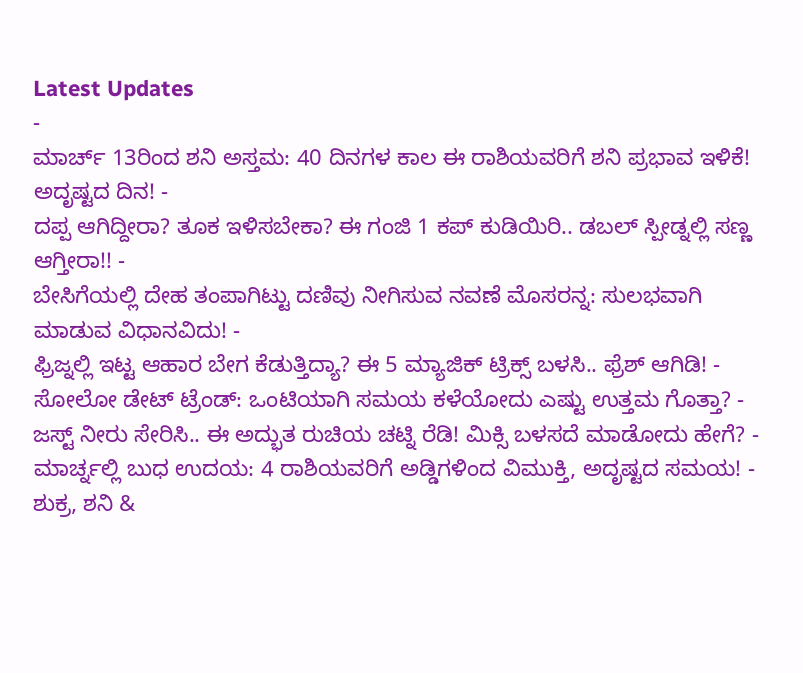Latest Updates
-
ಮಾರ್ಚ್ 13ರಿಂದ ಶನಿ ಅಸ್ತಮ: 40 ದಿನಗಳ ಕಾಲ ಈ ರಾಶಿಯವರಿಗೆ ಶನಿ ಪ್ರಭಾವ ಇಳಿಕೆ! ಅದೃಷ್ಟದ ದಿನ! -
ದಪ್ಪ ಆಗಿದ್ದೀರಾ? ತೂಕ ಇಳಿಸಬೇಕಾ? ಈ ಗಂಜಿ 1 ಕಪ್ ಕುಡಿಯಿರಿ.. ಡಬಲ್ ಸ್ಪೀಡ್ನಲ್ಲಿ ಸಣ್ಣ ಆಗ್ತೀರಾ!! -
ಬೇಸಿಗೆಯಲ್ಲಿ ದೇಹ ತಂಪಾಗಿಟ್ಟು ದಣಿವು ನೀಗಿಸುವ ನವಣೆ ಮೊಸರನ್ನ: ಸುಲಭವಾಗಿ ಮಾಡುವ ವಿಧಾನವಿದು! -
ಫ್ರಿಜ್ನಲ್ಲಿ ಇಟ್ಟ ಆಹಾರ ಬೇಗ ಕೆಡುತ್ತಿದ್ಯಾ? ಈ 5 ಮ್ಯಾಜಿಕ್ ಟ್ರಿಕ್ಸ್ ಬಳಸಿ.. ಫ್ರೆಶ್ ಆಗಿಡಿ! -
ಸೋಲೋ ಡೇಟ್ ಟ್ರೆಂಡ್: ಒಂಟಿಯಾಗಿ ಸಮಯ ಕಳೆಯೋದು ಎಷ್ಟು ಉತ್ತಮ ಗೊತ್ತಾ? -
ಜಸ್ಟ್ ನೀರು ಸೇರಿಸಿ.. ಈ ಅದ್ಭುತ ರುಚಿಯ ಚಟ್ನಿ ರೆಡಿ! ಮಿಕ್ಸಿ ಬಳಸದೆ ಮಾಡೋದು ಹೇಗೆ? -
ಮಾರ್ಚ್ನಲ್ಲಿ ಬುಧ ಉದಯ: 4 ರಾಶಿಯವರಿಗೆ ಅಡ್ಡಿಗಳಿಂದ ವಿಮುಕ್ತಿ, ಅದೃಷ್ಟದ ಸಮಯ! -
ಶುಕ್ರ, ಶನಿ &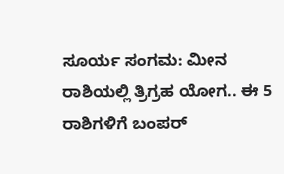ಸೂರ್ಯ ಸಂಗಮ: ಮೀನ ರಾಶಿಯಲ್ಲಿ ತ್ರಿಗ್ರಹ ಯೋಗ.. ಈ 5 ರಾಶಿಗಳಿಗೆ ಬಂಪರ್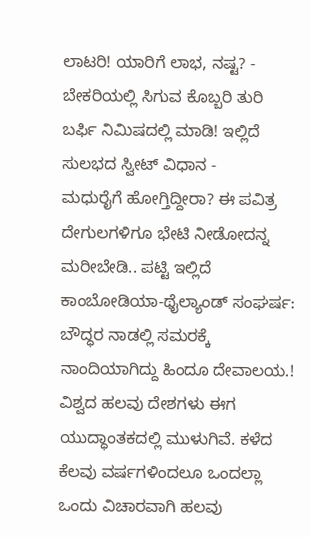ಲಾಟರಿ! ಯಾರಿಗೆ ಲಾಭ, ನಷ್ಟ? -
ಬೇಕರಿಯಲ್ಲಿ ಸಿಗುವ ಕೊಬ್ಬರಿ ತುರಿ ಬರ್ಫಿ ನಿಮಿಷದಲ್ಲಿ ಮಾಡಿ! ಇಲ್ಲಿದೆ ಸುಲಭದ ಸ್ವೀಟ್ ವಿಧಾನ -
ಮಧುರೈಗೆ ಹೋಗ್ತಿದ್ದೀರಾ? ಈ ಪವಿತ್ರ ದೇಗುಲಗಳಿಗೂ ಭೇಟಿ ನೀಡೋದನ್ನ ಮರೀಬೇಡಿ.. ಪಟ್ಟಿ ಇಲ್ಲಿದೆ
ಕಾಂಬೋಡಿಯಾ-ಥೈಲ್ಯಾಂಡ್ ಸಂಘರ್ಷ: ಬೌದ್ಧರ ನಾಡಲ್ಲಿ ಸಮರಕ್ಕೆ ನಾಂದಿಯಾಗಿದ್ದು ಹಿಂದೂ ದೇವಾಲಯ.!
ವಿಶ್ವದ ಹಲವು ದೇಶಗಳು ಈಗ ಯುದ್ಧಾಂತಕದಲ್ಲಿ ಮುಳುಗಿವೆ. ಕಳೆದ ಕೆಲವು ವರ್ಷಗಳಿಂದಲೂ ಒಂದಲ್ಲಾ ಒಂದು ವಿಚಾರವಾಗಿ ಹಲವು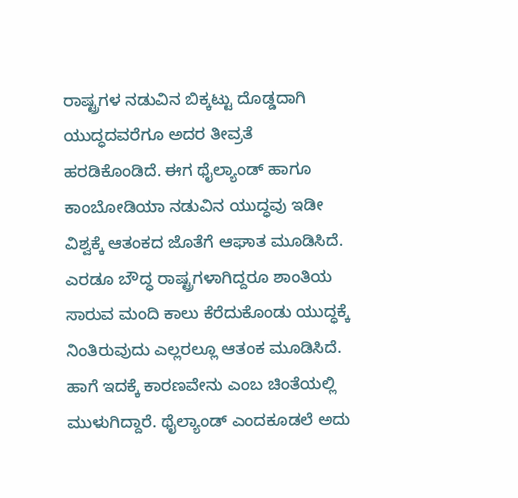ರಾಷ್ಟ್ರಗಳ ನಡುವಿನ ಬಿಕ್ಕಟ್ಟು ದೊಡ್ಡದಾಗಿ ಯುದ್ಧದವರೆಗೂ ಅದರ ತೀವ್ರತೆ ಹರಡಿಕೊಂಡಿದೆ. ಈಗ ಥೈಲ್ಯಾಂಡ್ ಹಾಗೂ ಕಾಂಬೋಡಿಯಾ ನಡುವಿನ ಯುದ್ಧವು ಇಡೀ ವಿಶ್ವಕ್ಕೆ ಆತಂಕದ ಜೊತೆಗೆ ಆಘಾತ ಮೂಡಿಸಿದೆ.
ಎರಡೂ ಬೌದ್ಧ ರಾಷ್ಟ್ರಗಳಾಗಿದ್ದರೂ ಶಾಂತಿಯ ಸಾರುವ ಮಂದಿ ಕಾಲು ಕೆರೆದುಕೊಂಡು ಯುದ್ಧಕ್ಕೆ ನಿಂತಿರುವುದು ಎಲ್ಲರಲ್ಲೂ ಆತಂಕ ಮೂಡಿಸಿದೆ. ಹಾಗೆ ಇದಕ್ಕೆ ಕಾರಣವೇನು ಎಂಬ ಚಿಂತೆಯಲ್ಲಿ ಮುಳುಗಿದ್ದಾರೆ. ಥೈಲ್ಯಾಂಡ್ ಎಂದಕೂಡಲೆ ಅದು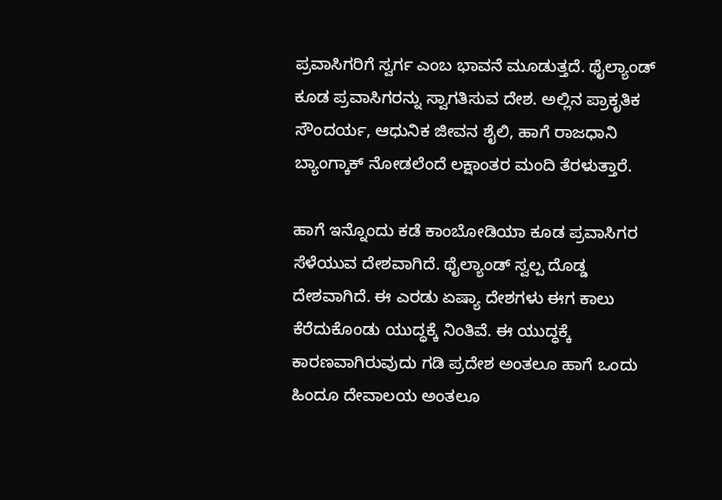ಪ್ರವಾಸಿಗರಿಗೆ ಸ್ವರ್ಗ ಎಂಬ ಭಾವನೆ ಮೂಡುತ್ತದೆ. ಥೈಲ್ಯಾಂಡ್ ಕೂಡ ಪ್ರವಾಸಿಗರನ್ನು ಸ್ವಾಗತಿಸುವ ದೇಶ. ಅಲ್ಲಿನ ಪ್ರಾಕೃತಿಕ ಸೌಂದರ್ಯ, ಆಧುನಿಕ ಜೀವನ ಶೈಲಿ, ಹಾಗೆ ರಾಜಧಾನಿ ಬ್ಯಾಂಗ್ಕಾಕ್ ನೋಡಲೆಂದೆ ಲಕ್ಷಾಂತರ ಮಂದಿ ತೆರಳುತ್ತಾರೆ.

ಹಾಗೆ ಇನ್ನೊಂದು ಕಡೆ ಕಾಂಬೋಡಿಯಾ ಕೂಡ ಪ್ರವಾಸಿಗರ ಸೆಳೆಯುವ ದೇಶವಾಗಿದೆ. ಥೈಲ್ಯಾಂಡ್ ಸ್ವಲ್ಪ ದೊಡ್ಡ ದೇಶವಾಗಿದೆ. ಈ ಎರಡು ಏಷ್ಯಾ ದೇಶಗಳು ಈಗ ಕಾಲು ಕೆರೆದುಕೊಂಡು ಯುದ್ಧಕ್ಕೆ ನಿಂತಿವೆ. ಈ ಯುದ್ಧಕ್ಕೆ ಕಾರಣವಾಗಿರುವುದು ಗಡಿ ಪ್ರದೇಶ ಅಂತಲೂ ಹಾಗೆ ಒಂದು ಹಿಂದೂ ದೇವಾಲಯ ಅಂತಲೂ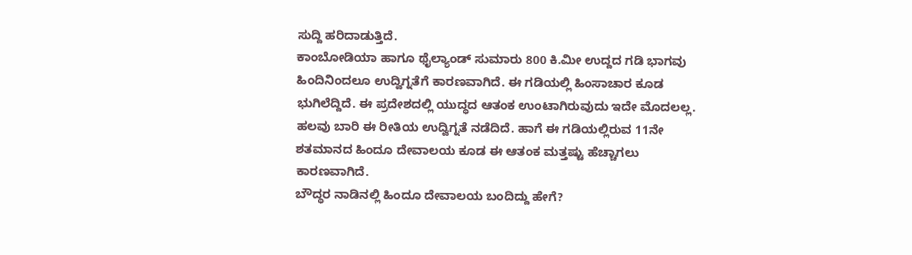ಸುದ್ದಿ ಹರಿದಾಡುತ್ತಿದೆ.
ಕಾಂಬೋಡಿಯಾ ಹಾಗೂ ಥೈಲ್ಯಾಂಡ್ ಸುಮಾರು 800 ಕಿ.ಮೀ ಉದ್ದದ ಗಡಿ ಭಾಗವು ಹಿಂದಿನಿಂದಲೂ ಉದ್ವಿಗ್ನತೆಗೆ ಕಾರಣವಾಗಿದೆ. ಈ ಗಡಿಯಲ್ಲಿ ಹಿಂಸಾಚಾರ ಕೂಡ ಭುಗಿಲೆದ್ದಿದೆ. ಈ ಪ್ರದೇಶದಲ್ಲಿ ಯುದ್ಧದ ಆತಂಕ ಉಂಟಾಗಿರುವುದು ಇದೇ ಮೊದಲಲ್ಲ. ಹಲವು ಬಾರಿ ಈ ರೀತಿಯ ಉದ್ವಿಗ್ನತೆ ನಡೆದಿದೆ. ಹಾಗೆ ಈ ಗಡಿಯಲ್ಲಿರುವ 11ನೇ ಶತಮಾನದ ಹಿಂದೂ ದೇವಾಲಯ ಕೂಡ ಈ ಆತಂಕ ಮತ್ತಷ್ಟು ಹೆಚ್ಚಾಗಲು ಕಾರಣವಾಗಿದೆ.
ಬೌದ್ಧರ ನಾಡಿನಲ್ಲಿ ಹಿಂದೂ ದೇವಾಲಯ ಬಂದಿದ್ದು ಹೇಗೆ?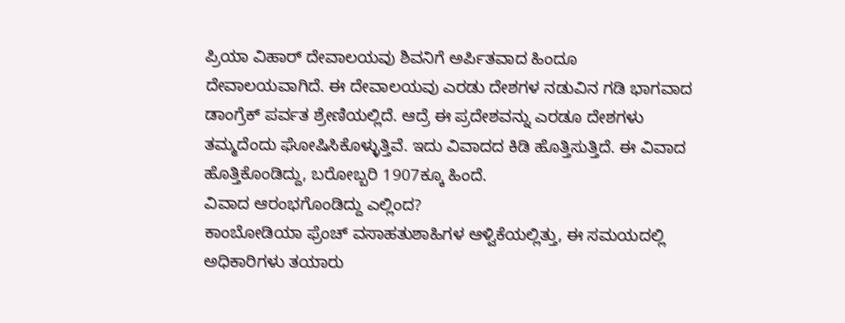ಪ್ರಿಯಾ ವಿಹಾರ್ ದೇವಾಲಯವು ಶಿವನಿಗೆ ಅರ್ಪಿತವಾದ ಹಿಂದೂ ದೇವಾಲಯವಾಗಿದೆ. ಈ ದೇವಾಲಯವು ಎರಡು ದೇಶಗಳ ನಡುವಿನ ಗಡಿ ಭಾಗವಾದ ಡಾಂಗ್ರೆಕ್ ಪರ್ವತ ಶ್ರೇಣಿಯಲ್ಲಿದೆ. ಆದ್ರೆ ಈ ಪ್ರದೇಶವನ್ನು ಎರಡೂ ದೇಶಗಳು ತಮ್ಮದೆಂದು ಘೋಷಿಸಿಕೊಳ್ಳುತ್ತಿವೆ. ಇದು ವಿವಾದದ ಕಿಡಿ ಹೊತ್ತಿಸುತ್ತಿದೆ. ಈ ವಿವಾದ ಹೊತ್ತಿಕೊಂಡಿದ್ದು, ಬರೋಬ್ಬರಿ 1907ಕ್ಕೂ ಹಿಂದೆ.
ವಿವಾದ ಆರಂಭಗೊಂಡಿದ್ದು ಎಲ್ಲಿಂದ?
ಕಾಂಬೋಡಿಯಾ ಫ್ರೆಂಚ್ ವಸಾಹತುಶಾಹಿಗಳ ಆಳ್ವಿಕೆಯಲ್ಲಿತ್ತು, ಈ ಸಮಯದಲ್ಲಿ ಅಧಿಕಾರಿಗಳು ತಯಾರು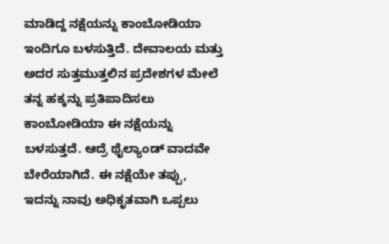ಮಾಡಿದ್ದ ನಕ್ಷೆಯನ್ನು ಕಾಂಬೋಡಿಯಾ ಇಂದಿಗೂ ಬಳಸುತ್ತಿದೆ. ದೇವಾಲಯ ಮತ್ತು ಅದರ ಸುತ್ತಮುತ್ತಲಿನ ಪ್ರದೇಶಗಳ ಮೇಲೆ ತನ್ನ ಹಕ್ಕನ್ನು ಪ್ರತಿಪಾದಿಸಲು ಕಾಂಬೋಡಿಯಾ ಈ ನಕ್ಷೆಯನ್ನು ಬಳಸುತ್ತದೆ. ಆದ್ರೆ ಥೈಲ್ಯಾಂಡ್ ವಾದವೇ ಬೇರೆಯಾಗಿದೆ. ಈ ನಕ್ಷೆಯೇ ತಪ್ಪು, ಇದನ್ನು ನಾವು ಅಧಿಕೃತವಾಗಿ ಒಪ್ಪಲು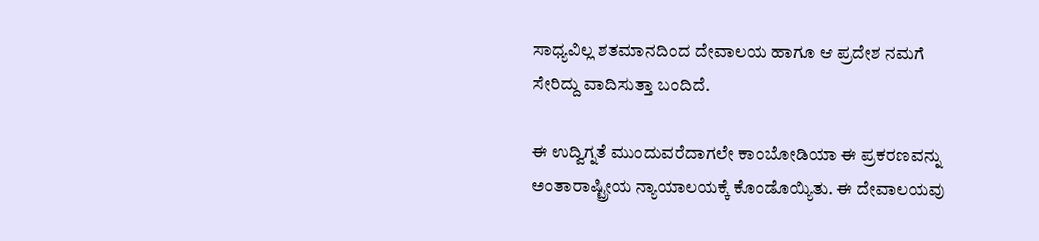ಸಾಧ್ಯವಿಲ್ಲ ಶತಮಾನದಿಂದ ದೇವಾಲಯ ಹಾಗೂ ಆ ಪ್ರದೇಶ ನಮಗೆ ಸೇರಿದ್ದು ವಾದಿಸುತ್ತಾ ಬಂದಿದೆ.

ಈ ಉದ್ವಿಗ್ನತೆ ಮುಂದುವರೆದಾಗಲೇ ಕಾಂಬೋಡಿಯಾ ಈ ಪ್ರಕರಣವನ್ನು ಅಂತಾರಾಷ್ಟ್ರೀಯ ನ್ಯಾಯಾಲಯಕ್ಕೆ ಕೊಂಡೊಯ್ಯಿತು. ಈ ದೇವಾಲಯವು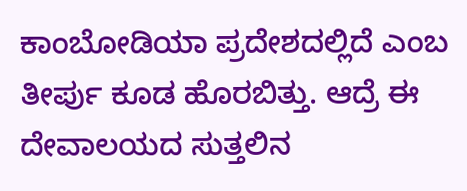ಕಾಂಬೋಡಿಯಾ ಪ್ರದೇಶದಲ್ಲಿದೆ ಎಂಬ ತೀರ್ಪು ಕೂಡ ಹೊರಬಿತ್ತು. ಆದ್ರೆ ಈ ದೇವಾಲಯದ ಸುತ್ತಲಿನ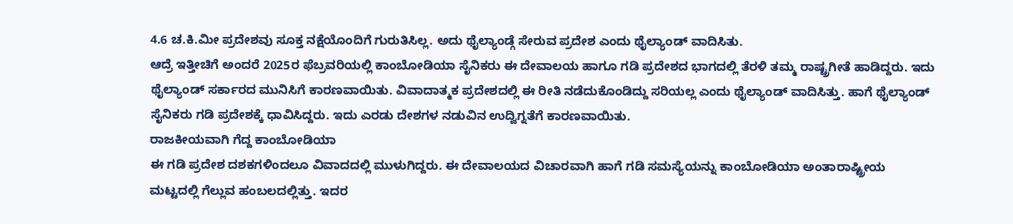4.6 ಚ.ಕಿ.ಮೀ ಪ್ರದೇಶವು ಸೂಕ್ತ ನಕ್ಷೆಯೊಂದಿಗೆ ಗುರುತಿಸಿಲ್ಲ. ಅದು ಥೈಲ್ಯಾಂಡ್ಗೆ ಸೇರುವ ಪ್ರದೇಶ ಎಂದು ಥೈಲ್ಯಾಂಡ್ ವಾದಿಸಿತು.
ಆದ್ರೆ ಇತ್ತೀಚಿಗೆ ಅಂದರೆ 2025ರ ಫೆಬ್ರವರಿಯಲ್ಲಿ ಕಾಂಬೋಡಿಯಾ ಸೈನಿಕರು ಈ ದೇವಾಲಯ ಹಾಗೂ ಗಡಿ ಪ್ರದೇಶದ ಭಾಗದಲ್ಲಿ ತೆರಳಿ ತಮ್ಮ ರಾಷ್ಟ್ರಗೀತೆ ಹಾಡಿದ್ದರು. ಇದು ಥೈಲ್ಯಾಂಡ್ ಸರ್ಕಾರದ ಮುನಿಸಿಗೆ ಕಾರಣವಾಯಿತು. ವಿವಾದಾತ್ಮಕ ಪ್ರದೇಶದಲ್ಲಿ ಈ ರೀತಿ ನಡೆದುಕೊಂಡಿದ್ದು ಸರಿಯಲ್ಲ ಎಂದು ಥೈಲ್ಯಾಂಡ್ ವಾದಿಸಿತ್ತು. ಹಾಗೆ ಥೈಲ್ಯಾಂಡ್ ಸೈನಿಕರು ಗಡಿ ಪ್ರದೇಶಕ್ಕೆ ಧಾವಿಸಿದ್ದರು. ಇದು ಎರಡು ದೇಶಗಳ ನಡುವಿನ ಉದ್ವಿಗ್ನತೆಗೆ ಕಾರಣವಾಯಿತು.
ರಾಜಕೀಯವಾಗಿ ಗೆದ್ದ ಕಾಂಬೋಡಿಯಾ
ಈ ಗಡಿ ಪ್ರದೇಶ ದಶಕಗಳಿಂದಲೂ ವಿವಾದದಲ್ಲಿ ಮುಳುಗಿದ್ದರು. ಈ ದೇವಾಲಯದ ವಿಚಾರವಾಗಿ ಹಾಗೆ ಗಡಿ ಸಮಸ್ಯೆಯನ್ನು ಕಾಂಬೋಡಿಯಾ ಅಂತಾರಾಷ್ಟ್ರೀಯ ಮಟ್ಟದಲ್ಲಿ ಗೆಲ್ಲುವ ಹಂಬಲದಲ್ಲಿತ್ತು. ಇದರ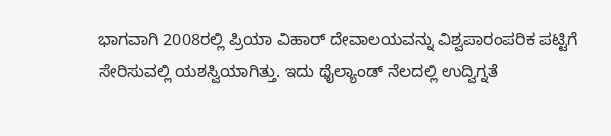ಭಾಗವಾಗಿ 2008ರಲ್ಲಿ ಪ್ರಿಯಾ ವಿಹಾರ್ ದೇವಾಲಯವನ್ನು ವಿಶ್ವಪಾರಂಪರಿಕ ಪಟ್ಟಿಗೆ ಸೇರಿಸುವಲ್ಲಿ ಯಶಸ್ವಿಯಾಗಿತ್ತು. ಇದು ಥೈಲ್ಯಾಂಡ್ ನೆಲದಲ್ಲಿ ಉದ್ವಿಗ್ನತೆ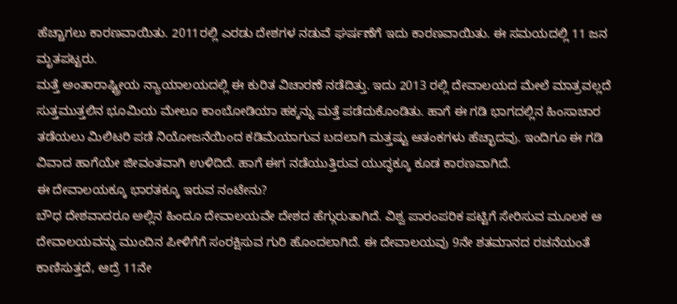ಹೆಚ್ಚಾಗಲು ಕಾರಣವಾಯಿತು. 2011ರಲ್ಲಿ ಎರಡು ದೇಶಗಳ ನಡುವೆ ಘರ್ಷಣೆಗೆ ಇದು ಕಾರಣವಾಯಿತು. ಈ ಸಮಯದಲ್ಲಿ 11 ಜನ ಮೃತಪಟ್ಟರು.
ಮತ್ತೆ ಅಂತಾರಾಷ್ಟ್ರೀಯ ನ್ಯಾಯಾಲಯದಲ್ಲಿ ಈ ಕುರಿತ ವಿಚಾರಣೆ ನಡೆದಿತ್ತು. ಇದು 2013 ರಲ್ಲಿ ದೇವಾಲಯದ ಮೇಲೆ ಮಾತ್ರವಲ್ಲದೆ ಸುತ್ತಮುತ್ತಲಿನ ಭೂಮಿಯ ಮೇಲೂ ಕಾಂಬೋಡಿಯಾ ಹಕ್ಕನ್ನು ಮತ್ತೆ ಪಡೆದುಕೊಂಡಿತು. ಹಾಗೆ ಈ ಗಡಿ ಭಾಗದಲ್ಲಿನ ಹಿಂಸಾಚಾರ ತಡೆಯಲು ಮಿಲಿಟರಿ ಪಡೆ ನಿಯೋಜನೆಯಿಂದ ಕಡಿಮೆಯಾಗುವ ಬದಲಾಗಿ ಮತ್ತಷ್ಟು ಆತಂಕಗಳು ಹೆಚ್ಛಾದವು. ಇಂದಿಗೂ ಈ ಗಡಿ ವಿವಾದ ಹಾಗೆಯೇ ಜೀವಂತವಾಗಿ ಉಳಿದಿದೆ. ಹಾಗೆ ಈಗ ನಡೆಯುತ್ತಿರುವ ಯುದ್ಧಕ್ಕೂ ಕೂಡ ಕಾರಣವಾಗಿದೆ.
ಈ ದೇವಾಲಯಕ್ಕೂ ಭಾರತಕ್ಕೂ ಇರುವ ನಂಟೇನು?
ಬೌಧ ದೇಶವಾದರೂ ಅಲ್ಲಿನ ಹಿಂದೂ ದೇವಾಲಯವೇ ದೇಶದ ಹೆಗ್ಗುರುತಾಗಿದೆ. ವಿಶ್ವ ಪಾರಂಪರಿಕ ಪಟ್ಟಿಗೆ ಸೇರಿಸುವ ಮೂಲಕ ಆ ದೇವಾಲಯವನ್ನು ಮುಂದಿನ ಪೀಳಿಗೆಗೆ ಸಂರಕ್ಷಿಸುವ ಗುರಿ ಹೊಂದಲಾಗಿದೆ. ಈ ದೇವಾಲಯವು 9ನೇ ಶತಮಾನದ ರಚನೆಯಂತೆ ಕಾಣಿಸುತ್ತದೆ, ಆದ್ರೆ 11ನೇ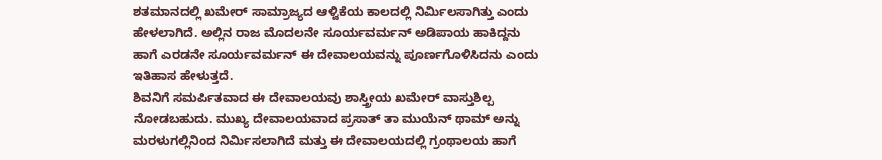ಶತಮಾನದಲ್ಲಿ ಖಮೇರ್ ಸಾಮ್ರಾಜ್ಯದ ಆಳ್ವಿಕೆಯ ಕಾಲದಲ್ಲಿ ನಿರ್ಮಿಲಸಾಗಿತ್ತು ಎಂದು ಹೇಳಲಾಗಿದೆ. ಅಲ್ಲಿನ ರಾಜ ಮೊದಲನೇ ಸೂರ್ಯವರ್ಮನ್ ಅಡಿಪಾಯ ಹಾಕಿದ್ದನು ಹಾಗೆ ಎರಡನೇ ಸೂರ್ಯವರ್ಮನ್ ಈ ದೇವಾಲಯವನ್ನು ಪೂರ್ಣಗೊಳಿಸಿದನು ಎಂದು ಇತಿಹಾಸ ಹೇಳುತ್ತದೆ.
ಶಿವನಿಗೆ ಸಮರ್ಪಿತವಾದ ಈ ದೇವಾಲಯವು ಶಾಸ್ತ್ರೀಯ ಖಮೇರ್ ವಾಸ್ತುಶಿಲ್ಪ ನೋಡಬಹುದು. ಮುಖ್ಯ ದೇವಾಲಯವಾದ ಪ್ರಸಾತ್ ತಾ ಮುಯೆನ್ ಥಾಮ್ ಅನ್ನು ಮರಳುಗಲ್ಲಿನಿಂದ ನಿರ್ಮಿಸಲಾಗಿದೆ ಮತ್ತು ಈ ದೇವಾಲಯದಲ್ಲಿ ಗ್ರಂಥಾಲಯ ಹಾಗೆ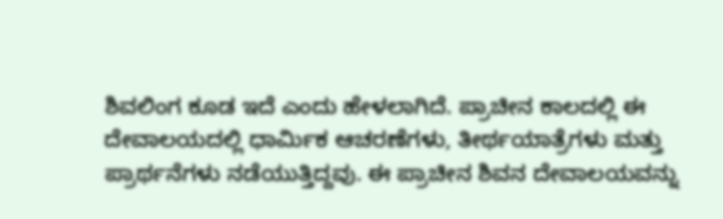ಶಿವಲಿಂಗ ಕೂಡ ಇದೆ ಎಂದು ಹೇಳಲಾಗಿದೆ. ಪ್ರಾಚೀನ ಕಾಲದಲ್ಲಿ ಈ ದೇವಾಲಯದಲ್ಲಿ ಧಾರ್ಮಿಕ ಆಚರಣೆಗಳು, ತೀರ್ಥಯಾತ್ರೆಗಳು ಮತ್ತು ಪ್ರಾರ್ಥನೆಗಳು ನಡೆಯುತ್ತಿದ್ದವು. ಈ ಪ್ರಾಚೀನ ಶಿವನ ದೇವಾಲಯವನ್ನು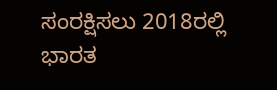ಸಂರಕ್ಷಿಸಲು 2018ರಲ್ಲಿ ಭಾರತ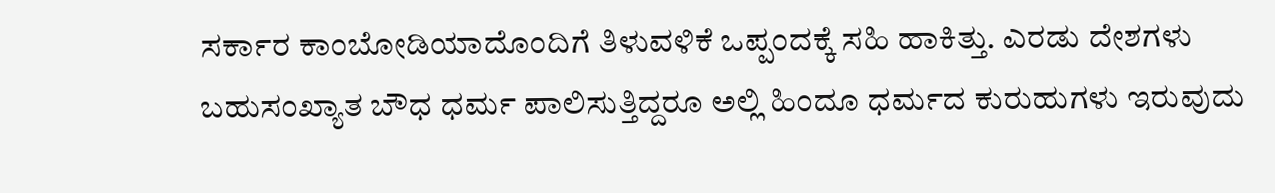ಸರ್ಕಾರ ಕಾಂಬೋಡಿಯಾದೊಂದಿಗೆ ತಿಳುವಳಿಕೆ ಒಪ್ಪಂದಕ್ಕೆ ಸಹಿ ಹಾಕಿತ್ತು. ಎರಡು ದೇಶಗಳು ಬಹುಸಂಖ್ಯಾತ ಬೌಧ ಧರ್ಮ ಪಾಲಿಸುತ್ತಿದ್ದರೂ ಅಲ್ಲಿ ಹಿಂದೂ ಧರ್ಮದ ಕುರುಹುಗಳು ಇರುವುದು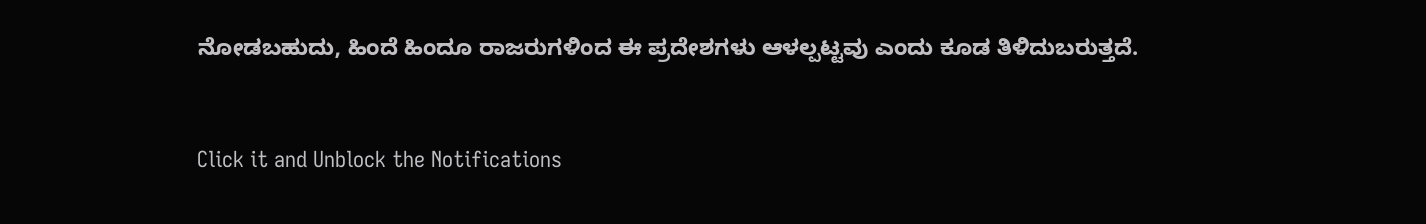ನೋಡಬಹುದು, ಹಿಂದೆ ಹಿಂದೂ ರಾಜರುಗಳಿಂದ ಈ ಪ್ರದೇಶಗಳು ಆಳಲ್ಪಟ್ಟವು ಎಂದು ಕೂಡ ತಿಳಿದುಬರುತ್ತದೆ.



Click it and Unblock the Notifications